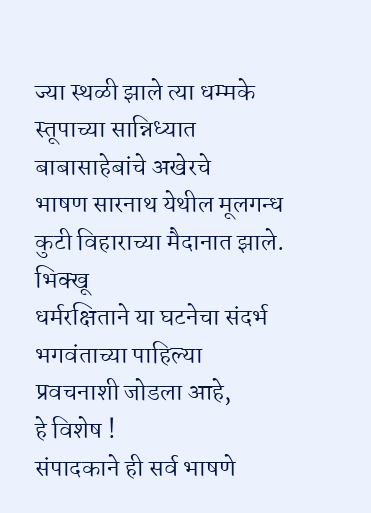ज्या स्थळी झाले त्या धम्मके स्तूपाच्या सान्निध्यात बाबासाहेबांचे अखेरचे
भाषण सारनाथ येथील मूलगन्ध कुटी विहाराच्या मैदानात झाले. भिक्खू
धर्मरक्षिताने या घटनेचा संदर्भ भगवंताच्या पाहिल्या प्रवचनाशी जोडला आहे,
हे विशेष !
संपादकाने ही सर्व भाषणे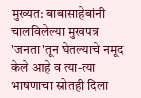मुख्यत: बाबासाहेबांनी चालविलेल्या मुखपत्र
'जनता'तून घेतल्याचे नमूद केले आहे व त्या-त्या भाषणाचा स्रोतही दिला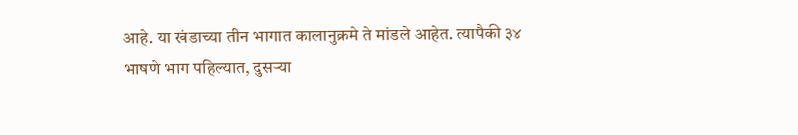आहे. या खंडाच्या तीन भागात कालानुक्रमे ते मांडले आहेत. त्यापैकी ३४
भाषणे भाग पहिल्यात, दुसऱ्या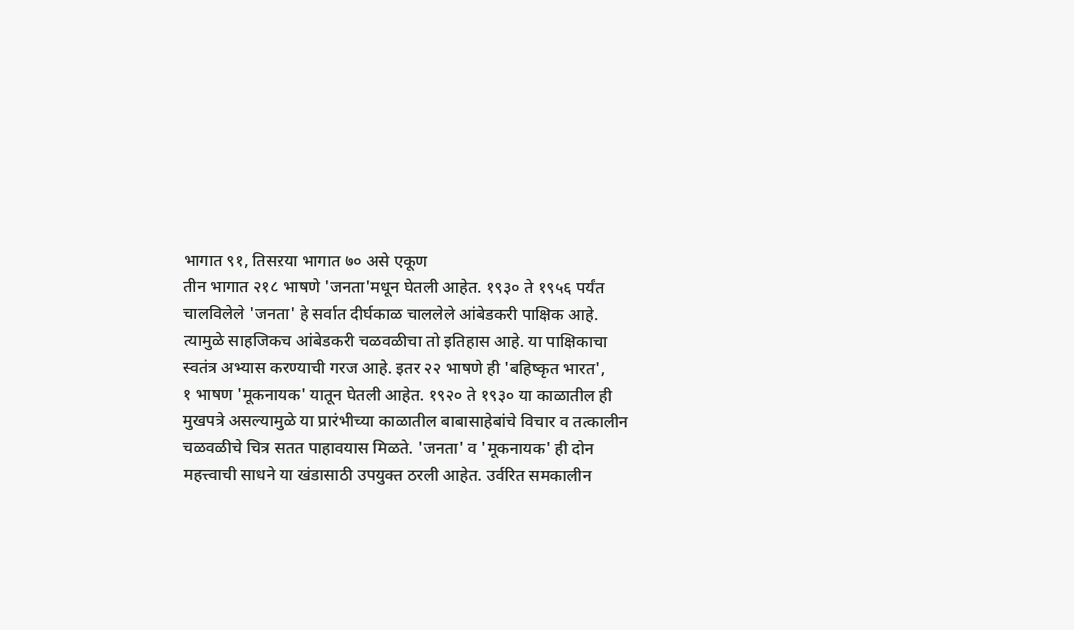भागात ९१, तिसऱया भागात ७० असे एकूण
तीन भागात २१८ भाषणे 'जनता'मधून घेतली आहेत. १९३० ते १९५६ पर्यंत
चालविलेले 'जनता' हे सर्वात दीर्घकाळ चाललेले आंबेडकरी पाक्षिक आहे.
त्यामुळे साहजिकच आंबेडकरी चळवळीचा तो इतिहास आहे. या पाक्षिकाचा
स्वतंत्र अभ्यास करण्याची गरज आहे. इतर २२ भाषणे ही 'बहिष्कृत भारत',
१ भाषण 'मूकनायक' यातून घेतली आहेत. १९२० ते १९३० या काळातील ही
मुखपत्रे असल्यामुळे या प्रारंभीच्या काळातील बाबासाहेबांचे विचार व तत्कालीन
चळवळीचे चित्र सतत पाहावयास मिळते. 'जनता' व 'मूकनायक' ही दोन
महत्त्वाची साधने या खंडासाठी उपयुक्त ठरली आहेत. उर्वरित समकालीन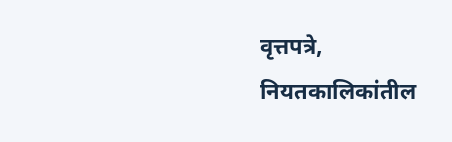वृत्तपत्रे, नियतकालिकांतील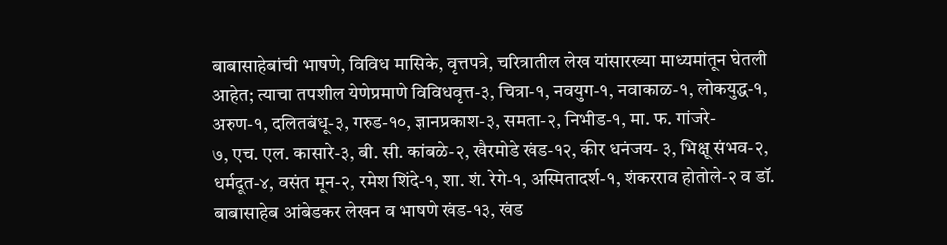बाबासाहेबांची भाषणे, विविध मासिके, वृत्तपत्रे, चरित्रातील लेख यांसारख्या माध्यमांतून घेतली आहेत; त्याचा तपशील येणेप्रमाणे विविधवृत्त-३, चित्रा-१, नवयुग-१, नवाकाळ-१, लोकयुद्ध-१, अरुण-१, दलितबंधू-३, गरुड-१०, ज्ञानप्रकाश-३, समता-२, निभीड-१, मा. फ. गांजरे-
७, एच. एल. कासारे-३, बी. सी. कांबळे-२, खैरमोडे खंड-१२, कीर धनंजय- ३, भिक्षू संभव-२, धर्मदूत-४, वसंत मून-२, रमेश शिंदे-१, शा. शं. रेगे-१, अस्मितादर्श-१, शंकरराव होतोले-२ व डॉ. बाबासाहेब आंबेडकर लेखन व भाषणे खंड-१३, खंड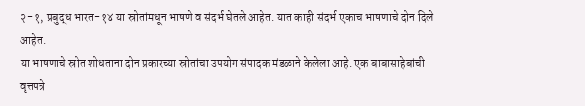२-१, प्रबुद्ध भारत-१४ या स्रोतांमधून भाषणे व संदर्भ घेतले आहेत. यात काही संदर्भ एकाच भाषणाचे दोन दिले आहेत.
या भाषणाचे स्रोत शोधताना दोन प्रकारच्या स्रोतांचा उपयोग संपादक मंडळाने केलेला आहे. एक बाबासाहेबांची वृत्तपत्रे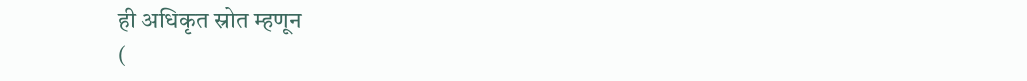ही अधिकृत स्रोत म्हणून
(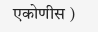एकोणीस )